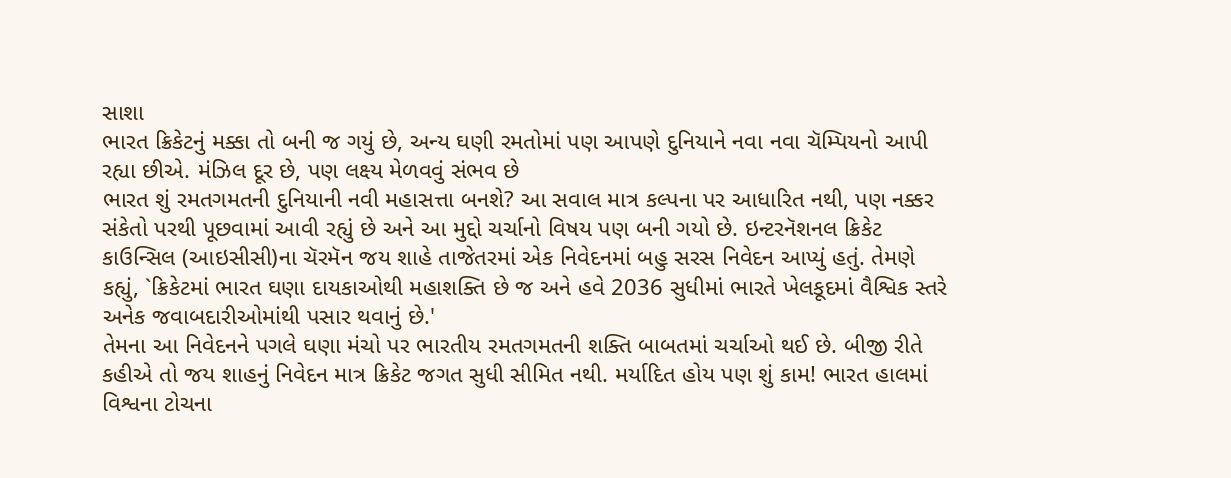સાશા
ભારત ક્રિકેટનું મક્કા તો બની જ ગયું છે, અન્ય ઘણી રમતોમાં પણ આપણે દુનિયાને નવા નવા ચૅમ્પિયનો આપી રહ્યા છીએ. મંઝિલ દૂર છે, પણ લક્ષ્ય મેળવવું સંભવ છે
ભારત શું રમતગમતની દુનિયાની નવી મહાસત્તા બનશે? આ સવાલ માત્ર કલ્પના પર આધારિત નથી, પણ નક્કર સંકેતો પરથી પૂછવામાં આવી રહ્યું છે અને આ મુદ્દો ચર્ચાનો વિષય પણ બની ગયો છે. ઇન્ટરનૅશનલ ક્રિકેટ કાઉન્સિલ (આઇસીસી)ના ચૅરમૅન જય શાહે તાજેતરમાં એક નિવેદનમાં બહુ સરસ નિવેદન આપ્યું હતું. તેમણે કહ્યું, `ક્રિકેટમાં ભારત ઘણા દાયકાઓથી મહાશક્તિ છે જ અને હવે 2036 સુધીમાં ભારતે ખેલકૂદમાં વૈશ્વિક સ્તરે અનેક જવાબદારીઓમાંથી પસાર થવાનું છે.'
તેમના આ નિવેદનને પગલે ઘણા મંચો પર ભારતીય રમતગમતની શક્તિ બાબતમાં ચર્ચાઓ થઈ છે. બીજી રીતે કહીએ તો જય શાહનું નિવેદન માત્ર ક્રિકેટ જગત સુધી સીમિત નથી. મર્યાદિત હોય પણ શું કામ! ભારત હાલમાં વિશ્વના ટોચના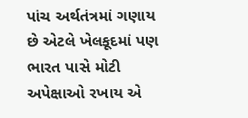પાંચ અર્થતંત્રમાં ગણાય છે એટલે ખેલકૂદમાં પણ ભારત પાસે મોટી અપેક્ષાઓ રખાય એ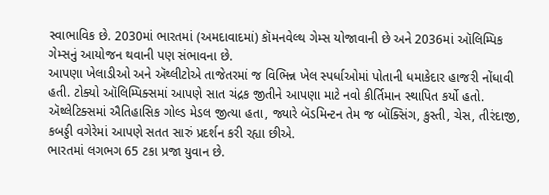સ્વાભાવિક છે. 2030માં ભારતમાં (અમદાવાદમાં) કૉમનવેલ્થ ગેમ્સ યોજાવાની છે અને 2036માં ઑલિમ્પિક ગેમ્સનું આયોજન થવાની પણ સંભાવના છે.
આપણા ખેલાડીઓ અને ઍથ્લીટોએ તાજેતરમાં જ વિભિન્ન ખેલ સ્પર્ધાઓમાં પોતાની ધમાકેદાર હાજરી નોંધાવી હતી. ટોક્યો ઑલિમ્પિક્સમાં આપણે સાત ચંદ્રક જીતીને આપણા માટે નવો કીર્તિમાન સ્થાપિત કર્યો હતો. ઍથ્લેટિક્સમાં ઐતિહાસિક ગોલ્ડ મેડલ જીત્યા હતા, જ્યારે બૅડમિન્ટન તેમ જ બૉક્સિંગ, કુસ્તી, ચેસ, તીરંદાજી, કબડ્ડી વગેરેમાં આપણે સતત સારું પ્રદર્શન કરી રહ્યા છીએ.
ભારતમાં લગભગ 65 ટકા પ્રજા યુવાન છે.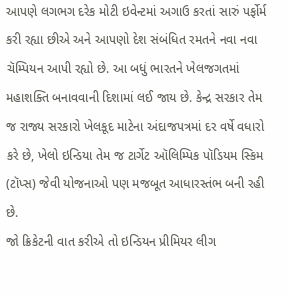આપણે લગભગ દરેક મોટી ઇવેન્ટમાં અગાઉ કરતાં સારું પર્ફોર્મ કરી રહ્યા છીએ અને આપણો દેશ સંબંધિત રમતને નવા નવા ચૅમ્પિયન આપી રહ્યો છે. આ બધું ભારતને ખેલજગતમાં મહાશક્તિ બનાવવાની દિશામાં લઈ જાય છે. કેન્દ્ર સરકાર તેમ જ રાજ્ય સરકારો ખેલકૂદ માટેના અંદાજપત્રમાં દર વર્ષે વધારો કરે છે, ખેલો ઇન્ડિયા તેમ જ ટાર્ગેટ ઑલિમ્પિક પૉડિયમ સ્કિમ (ટૉપ્સ) જેવી યોજનાઓ પણ મજબૂત આધારસ્તંભ બની રહી છે.
જો ક્રિકેટની વાત કરીએ તો ઇન્ડિયન પ્રીમિયર લીગ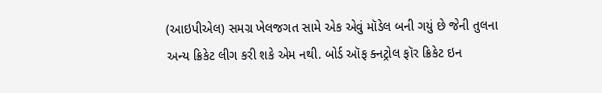(આઇપીએલ) સમગ્ર ખેલજગત સામે એક એવું મૉડેલ બની ગયું છે જેની તુલના અન્ય ક્રિકેટ લીગ કરી શકે એમ નથી. બોર્ડ ઑફ ક્નટ્રોલ ફૉર ક્રિકેટ ઇન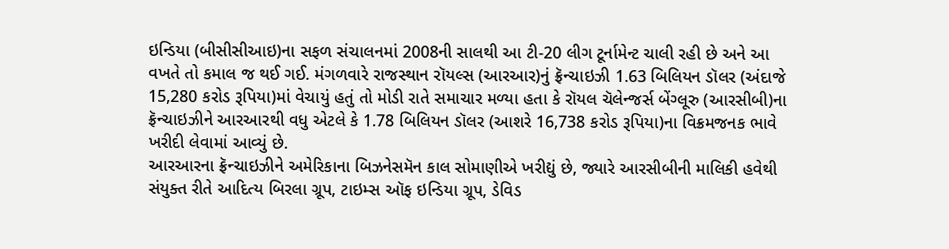ઇન્ડિયા (બીસીસીઆઇ)ના સફળ સંચાલનમાં 2008ની સાલથી આ ટી-20 લીગ ટૂર્નામેન્ટ ચાલી રહી છે અને આ વખતે તો કમાલ જ થઈ ગઈ. મંગળવારે રાજસ્થાન રૉયલ્સ (આરઆર)નું ફ્રૅન્ચાઇઝી 1.63 બિલિયન ડૉલર (અંદાજે 15,280 કરોડ રૂપિયા)માં વેચાયું હતું તો મોડી રાતે સમાચાર મળ્યા હતા કે રૉયલ ચૅલેન્જર્સ બેંગ્લૂરુ (આરસીબી)ના ફ્રૅન્ચાઇઝીને આરઆરથી વધુ એટલે કે 1.78 બિલિયન ડૉલર (આશરે 16,738 કરોડ રૂપિયા)ના વિક્રમજનક ભાવે ખરીદી લેવામાં આવ્યું છે.
આરઆરના ફ્રૅન્ચાઇઝીને અમેરિકાના બિઝનેસમૅન કાલ સોમાણીએ ખરીદ્યું છે, જ્યારે આરસીબીની માલિકી હવેથી સંયુક્ત રીતે આદિત્ય બિરલા ગ્રૂપ, ટાઇમ્સ ઑફ ઇન્ડિયા ગ્રૂપ, ડેવિડ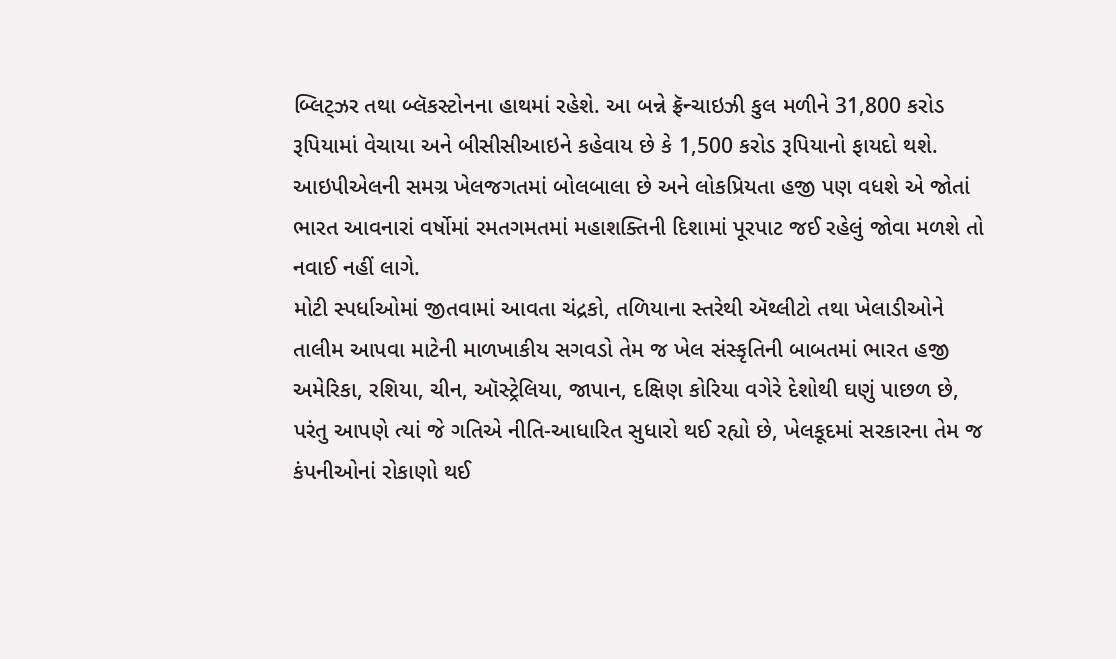બ્લિટ્ઝર તથા બ્લૅકસ્ટોનના હાથમાં રહેશે. આ બન્ને ફ્રૅન્ચાઇઝી કુલ મળીને 31,800 કરોડ રૂપિયામાં વેચાયા અને બીસીસીઆઇને કહેવાય છે કે 1,500 કરોડ રૂપિયાનો ફાયદો થશે. આઇપીએલની સમગ્ર ખેલજગતમાં બોલબાલા છે અને લોકપ્રિયતા હજી પણ વધશે એ જોતાં ભારત આવનારાં વર્ષોમાં રમતગમતમાં મહાશક્તિની દિશામાં પૂરપાટ જઈ રહેલું જોવા મળશે તો નવાઈ નહીં લાગે.
મોટી સ્પર્ધાઓમાં જીતવામાં આવતા ચંદ્રકો, તળિયાના સ્તરેથી ઍથ્લીટો તથા ખેલાડીઓને તાલીમ આપવા માટેની માળખાકીય સગવડો તેમ જ ખેલ સંસ્કૃતિની બાબતમાં ભારત હજી અમેરિકા, રશિયા, ચીન, ઑસ્ટ્રેલિયા, જાપાન, દક્ષિણ કોરિયા વગેરે દેશોથી ઘણું પાછળ છે, પરંતુ આપણે ત્યાં જે ગતિએ નીતિ-આધારિત સુધારો થઈ રહ્યો છે, ખેલકૂદમાં સરકારના તેમ જ કંપનીઓનાં રોકાણો થઈ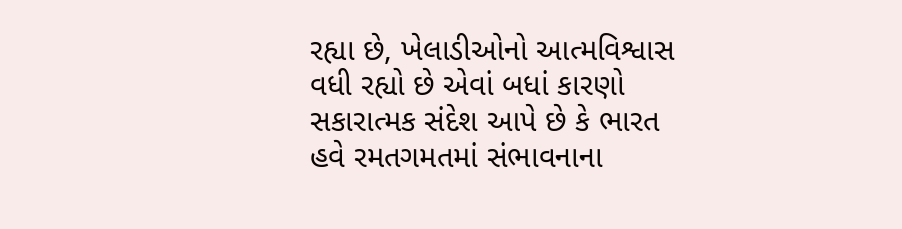રહ્યા છે, ખેલાડીઓનો આત્મવિશ્વાસ વધી રહ્યો છે એવાં બધાં કારણો સકારાત્મક સંદેશ આપે છે કે ભારત હવે રમતગમતમાં સંભાવનાના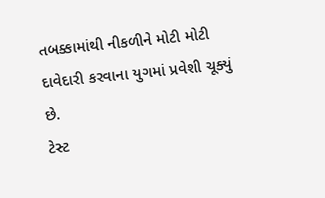તબક્કામાંથી નીકળીને મોટી મોટી દાવેદારી કરવાના યુગમાં પ્રવેશી ચૂક્યું છે.
ટેસ્ટ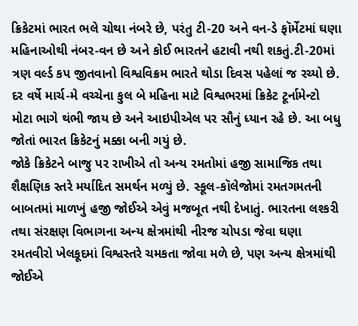ક્રિકેટમાં ભારત ભલે ચોથા નંબરે છે, પરંતુ ટી-20 અને વન-ડે ફૉર્મેટમાં ઘણા મહિનાઓથી નંબર-વન છે અને કોઈ ભારતને હટાવી નથી શકતું.ટી-20માં ત્રણ વર્લ્ડ કપ જીતવાનો વિશ્વવિક્રમ ભારતે થોડા દિવસ પહેલાં જ રચ્યો છે. દર વર્ષે માર્ચ-મે વચ્ચેના કુલ બે મહિના માટે વિશ્વભરમાં ક્રિકેટ ટૂર્નામેન્ટો મોટા ભાગે થંભી જાય છે અને આઇપીએલ પર સૌનું ધ્યાન રહે છે. આ બધુ જોતાં ભારત ક્રિકેટનું મક્કા બની ગયું છે.
જોકે ક્રિકેટને બાજુ પર રાખીએ તો અન્ય રમતોમાં હજી સામાજિક તથા શૈક્ષણિક સ્તરે મર્યાદિત સમર્થન મળ્યું છે. સ્કૂલ-કૉલેજોમાં રમતગમતની બાબતમાં માળખું હજી જોઈએ એવું મજબૂત નથી દેખાતું. ભારતના લશ્કરી તથા સંરક્ષણ વિભાગના અન્ય ક્ષેત્રમાંથી નીરજ ચોપડા જેવા ઘણા રમતવીરો ખેલકૂદમાં વિશ્વસ્તરે ચમકતા જોવા મળે છે, પણ અન્ય ક્ષેત્રમાંથી જોઈએ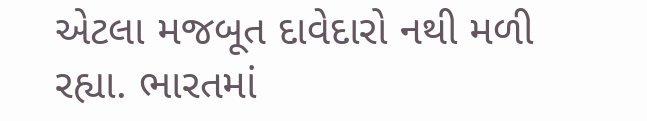એટલા મજબૂત દાવેદારો નથી મળી રહ્યા. ભારતમાં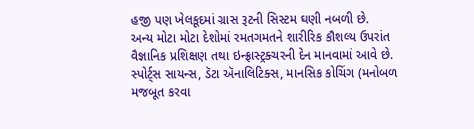હજી પણ ખેલકૂદમાં ગ્રાસ રૂટની સિસ્ટમ ઘણી નબળી છે.
અન્ય મોટા મોટા દેશોમાં રમતગમતને શારીરિક કૌશલ્ય ઉપરાંત વૈજ્ઞાનિક પ્રશિક્ષણ તથા ઇન્ફ્રાસ્ટ્રક્ચરની દેન માનવામાં આવે છે. સ્પોર્ટ્સ સાયન્સ, ડૅટા ઍનાલિટિક્સ, માનસિક કોચિંગ (મનોબળ મજબૂત કરવા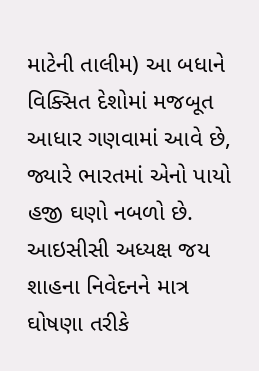માટેની તાલીમ) આ બધાને વિક્સિત દેશોમાં મજબૂત આધાર ગણવામાં આવે છે, જ્યારે ભારતમાં એનો પાયો હજી ઘણો નબળો છે. આઇસીસી અધ્યક્ષ જય શાહના નિવેદનને માત્ર ઘોષણા તરીકે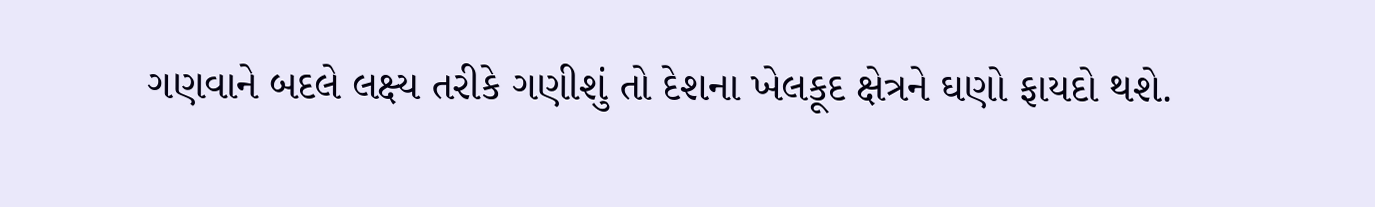ગણવાને બદલે લક્ષ્ય તરીકે ગણીશું તો દેશના ખેલકૂદ ક્ષેત્રને ઘણો ફાયદો થશે.